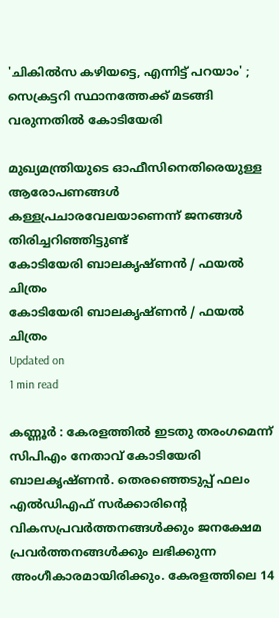'ചികില്‍സ കഴിയട്ടെ, എന്നിട്ട് പറയാം' ; സെക്രട്ടറി സ്ഥാനത്തേക്ക് മടങ്ങി വരുന്നതില്‍ കോടിയേരി

മുഖ്യമന്ത്രിയുടെ ഓഫീസിനെതിരെയുള്ള ആരോപണങ്ങള്‍ കള്ളപ്രചാരവേലയാണെന്ന് ജനങ്ങള്‍ തിരിച്ചറിഞ്ഞിട്ടുണ്ട്
കോടിയേരി ബാലകൃഷ്ണന്‍ / ഫയല്‍ ചിത്രം
കോടിയേരി ബാലകൃഷ്ണന്‍ / ഫയല്‍ ചിത്രം
Updated on
1 min read

കണ്ണൂര്‍ : കേരളത്തില്‍ ഇടതു തരംഗമെന്ന് സിപിഎം നേതാവ് കോടിയേരി ബാലകൃഷ്ണന്‍. തെരഞ്ഞെടുപ്പ് ഫലം എല്‍ഡിഎഫ് സര്‍ക്കാരിന്റെ വികസപ്രവര്‍ത്തനങ്ങള്‍ക്കും ജനക്ഷേമ പ്രവര്‍ത്തനങ്ങള്‍ക്കും ലഭിക്കുന്ന അംഗീകാരമായിരിക്കും. കേരളത്തിലെ 14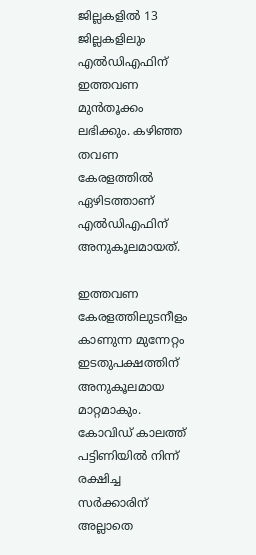ജില്ലകളില്‍ 13 ജില്ലകളിലും എല്‍ഡിഎഫിന് ഇത്തവണ മുന്‍തൂക്കം ലഭിക്കും. കഴിഞ്ഞ തവണ കേരളത്തില്‍ ഏഴിടത്താണ് എല്‍ഡിഎഫിന് അനുകൂലമായത്.

ഇത്തവണ കേരളത്തിലുടനീളം കാണുന്ന മുന്നേറ്റം ഇടതുപക്ഷത്തിന് അനുകൂലമായ മാറ്റമാകും. കോവിഡ് കാലത്ത് പട്ടിണിയില്‍ നിന്ന് രക്ഷിച്ച സര്‍ക്കാരിന് അല്ലാതെ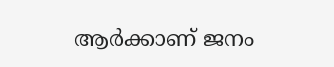ആര്‍ക്കാണ് ജനം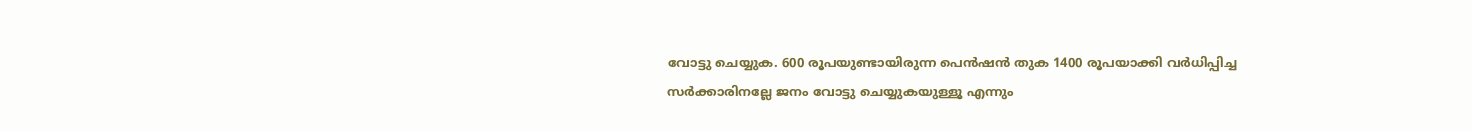വോട്ടു ചെയ്യുക. 600 രൂപയുണ്ടായിരുന്ന പെന്‍ഷന്‍ തുക 1400 രൂപയാക്കി വര്‍ധിപ്പിച്ച സര്‍ക്കാരിനല്ലേ ജനം വോട്ടു ചെയ്യുകയുള്ളൂ എന്നും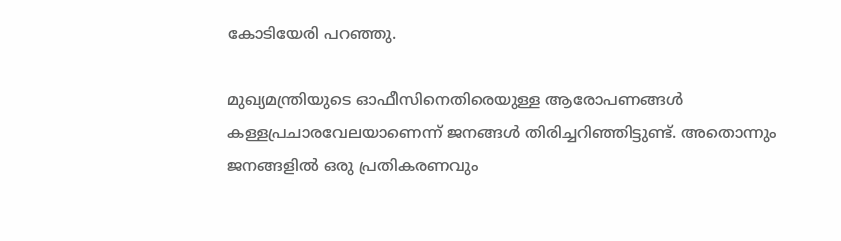കോടിയേരി പറഞ്ഞു.

മുഖ്യമന്ത്രിയുടെ ഓഫീസിനെതിരെയുള്ള ആരോപണങ്ങള്‍ കള്ളപ്രചാരവേലയാണെന്ന് ജനങ്ങള്‍ തിരിച്ചറിഞ്ഞിട്ടുണ്ട്. അതൊന്നും ജനങ്ങളില്‍ ഒരു പ്രതികരണവും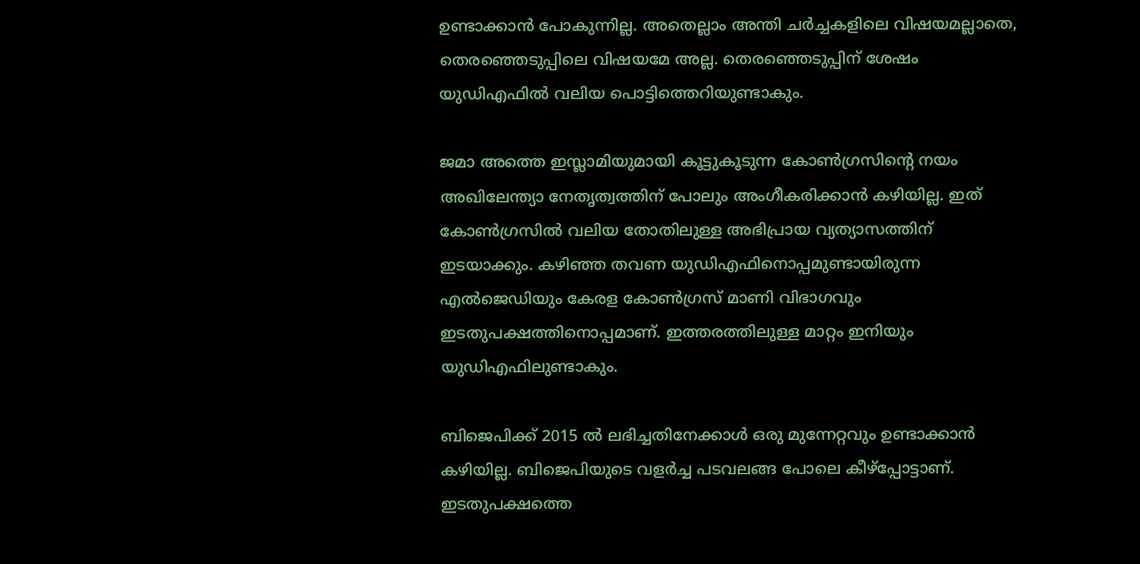ഉണ്ടാക്കാന്‍ പോകുന്നില്ല. അതെല്ലാം അന്തി ചര്‍ച്ചകളിലെ വിഷയമല്ലാതെ, തെരഞ്ഞെടുപ്പിലെ വിഷയമേ അല്ല. തെരഞ്ഞെടുപ്പിന് ശേഷം യുഡിഎഫില്‍ വലിയ പൊട്ടിത്തെറിയുണ്ടാകും.

ജമാ അത്തെ ഇസ്ലാമിയുമായി കൂട്ടുകൂടുന്ന കോണ്‍ഗ്രസിന്റെ നയം അഖിലേന്ത്യാ നേതൃത്വത്തിന് പോലും അംഗീകരിക്കാന്‍ കഴിയില്ല. ഇത് കോണ്‍ഗ്രസില്‍ വലിയ തോതിലുള്ള അഭിപ്രായ വ്യത്യാസത്തിന് ഇടയാക്കും. കഴിഞ്ഞ തവണ യുഡിഎഫിനൊപ്പമുണ്ടായിരുന്ന എല്‍ജെഡിയും കേരള കോണ്‍ഗ്രസ് മാണി വിഭാഗവും ഇടതുപക്ഷത്തിനൊപ്പമാണ്. ഇത്തരത്തിലുള്ള മാറ്റം ഇനിയും യുഡിഎഫിലുണ്ടാകും.

ബിജെപിക്ക് 2015 ല്‍ ലഭിച്ചതിനേക്കാള്‍ ഒരു മുന്നേറ്റവും ഉണ്ടാക്കാന്‍ കഴിയില്ല. ബിജെപിയുടെ വളർച്ച പടവലങ്ങ പോലെ കീഴ്പ്പോട്ടാണ്. ഇടതുപക്ഷത്തെ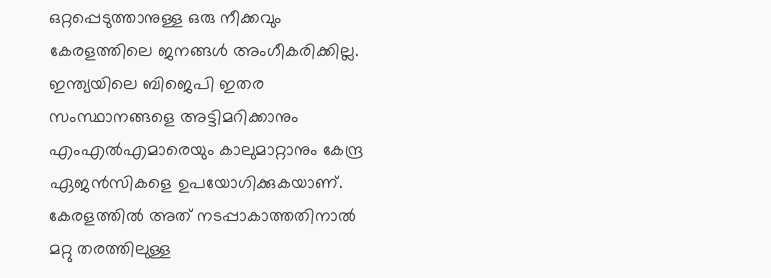ഒറ്റപ്പെടുത്താനുള്ള ഒരു നീക്കവും കേരളത്തിലെ ജനങ്ങള്‍ അംഗീകരിക്കില്ല. ഇന്ത്യയിലെ ബിജെപി ഇതര സംസ്ഥാനങ്ങളെ അട്ടിമറിക്കാനും എംഎല്‍എമാരെയും കാലുമാറ്റാനും കേന്ദ്ര ഏജന്‍സികളെ ഉപയോഗിക്കുകയാണ്. കേരളത്തില്‍ അത് നടപ്പാകാത്തതിനാല്‍ മറ്റു തരത്തിലുള്ള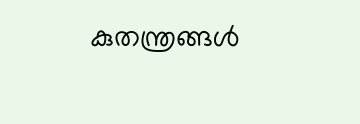കുതന്ത്രങ്ങള്‍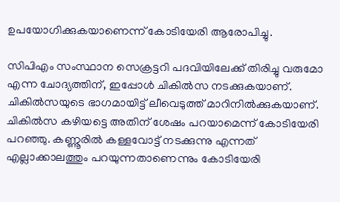ഉപയോഗിക്കുകയാണെന്ന് കോടിയേരി ആരോപിച്ചു.

സിപിഎം സംസ്ഥാന സെക്രട്ടറി പദവിയിലേക്ക് തിരിച്ചു വരുമോ എന്ന ചോദ്യത്തിന്, ഇപ്പോള്‍ ചികില്‍സ നടക്കുകയാണ്. ചികില്‍സയുടെ ഭാഗമായിട്ട് ലീവെടുത്ത് മാറിനില്‍ക്കുകയാണ്. ചികില്‍സ കഴിയട്ടെ അതിന് ശേഷം പറയാമെന്ന് കോടിയേരി പറഞ്ഞു. കണ്ണൂരില്‍ കള്ളവോട്ട് നടക്കുന്നു എന്നത് എല്ലാക്കാലത്തും പറയുന്നതാണെന്നും കോടിയേരി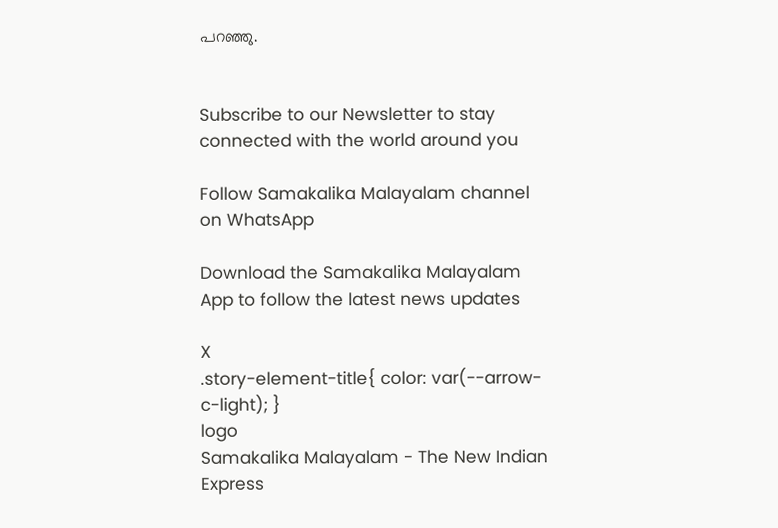പറഞ്ഞു.


Subscribe to our Newsletter to stay connected with the world around you

Follow Samakalika Malayalam channel on WhatsApp

Download the Samakalika Malayalam App to follow the latest news updates

X
.story-element-title{ color: var(--arrow-c-light); }
logo
Samakalika Malayalam - The New Indian Express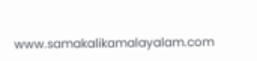www.samakalikamalayalam.com